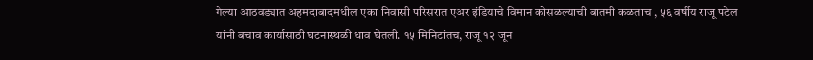गेल्या आठवड्यात अहमदाबादमधील एका निवासी परिसरात एअर इंडियाचे विमान कोसळल्याची बातमी कळताच , ५६ वर्षीय राजू पटेल यांनी बचाव कार्यासाठी घटनास्थळी धाव घेतली. १५ मिनिटांतच, राजू १२ जून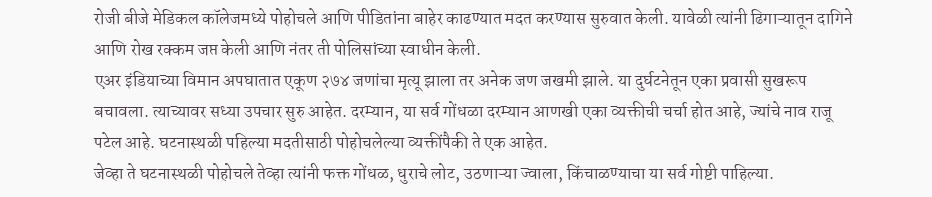रोजी बीजे मेडिकल कॉलेजमध्ये पोहोचले आणि पीडितांना बाहेर काढण्यात मदत करण्यास सुरुवात केली. यावेळी त्यांनी ढिगाऱ्यातून दागिने आणि रोख रक्कम जप्त केली आणि नंतर ती पोलिसांच्या स्वाधीन केली.
एअर इंडियाच्या विमान अपघातात एकूण २७४ जणांचा मृत्यू झाला तर अनेक जण जखमी झाले. या दुर्घटनेतून एका प्रवासी सुखरूप बचावला. त्याच्यावर सध्या उपचार सुरु आहेत. दरम्यान, या सर्व गोंधळा दरम्यान आणखी एका व्यक्तीची चर्चा होत आहे, ज्यांचे नाव राजू पटेल आहे. घटनास्थळी पहिल्या मदतीसाठी पोहोचलेल्या व्यक्तींपैकी ते एक आहेत.
जेव्हा ते घटनास्थळी पोहोचले तेव्हा त्यांनी फक्त गोंधळ, धुराचे लोट, उठणाऱ्या ज्वाला, किंचाळण्याचा या सर्व गोष्टी पाहिल्या.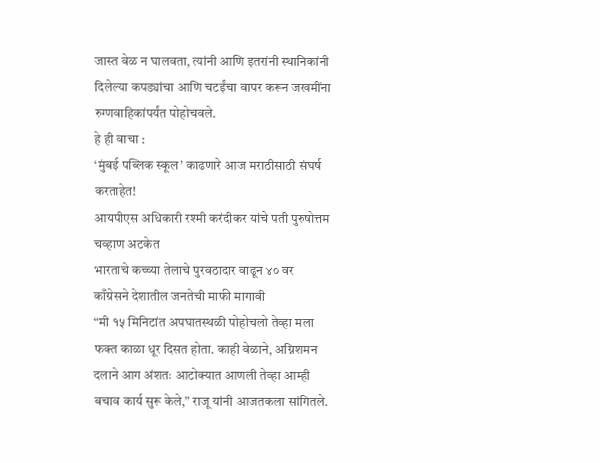जास्त वेळ न घालवता, त्यांनी आणि इतरांनी स्थानिकांनी दिलेल्या कपड्यांचा आणि चटईंचा वापर करून जखमींना रुग्णवाहिकांपर्यंत पोहोचवले.
हे ही वाचा :
‘मुंबई पब्लिक स्कूल’ काढणारे आज मराठीसाठी संघर्ष करताहेत!
आयपीएस अधिकारी रश्मी करंदीकर यांचे पती पुरुषोत्तम चव्हाण अटकेत
भारताचे कच्च्या तेलाचे पुरवठादार वाढून ४० वर
काँग्रेसने देशातील जनतेची माफी मागावी
“मी १५ मिनिटांत अपघातस्थळी पोहोचलो तेव्हा मला फक्त काळा धूर दिसत होता. काही वेळाने, अग्निशमन दलाने आग अंशतः आटोक्यात आणली तेव्हा आम्ही बचाव कार्य सुरू केले,” राजू यांनी आजतकला सांगितले.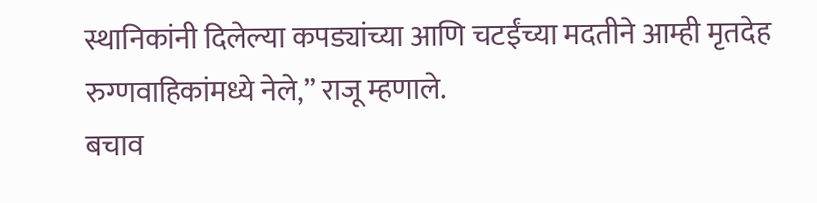स्थानिकांनी दिलेल्या कपड्यांच्या आणि चटईंच्या मदतीने आम्ही मृतदेह रुग्णवाहिकांमध्ये नेले,” राजू म्हणाले.
बचाव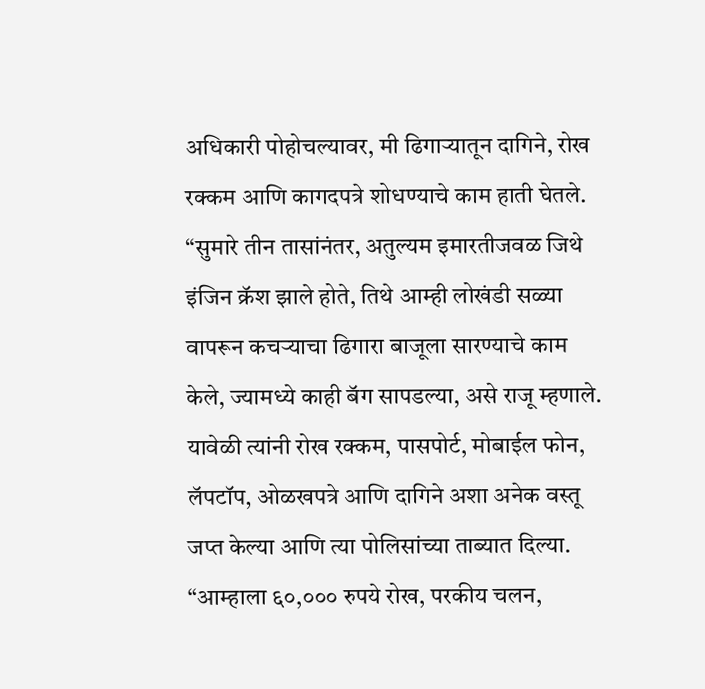अधिकारी पोहोचल्यावर, मी ढिगाऱ्यातून दागिने, रोख रक्कम आणि कागदपत्रे शोधण्याचे काम हाती घेतले. “सुमारे तीन तासांनंतर, अतुल्यम इमारतीजवळ जिथे इंजिन क्रॅश झाले होते, तिथे आम्ही लोखंडी सळ्या वापरून कचऱ्याचा ढिगारा बाजूला सारण्याचे काम केले, ज्यामध्ये काही बॅग सापडल्या, असे राजू म्हणाले. यावेळी त्यांनी रोख रक्कम, पासपोर्ट, मोबाईल फोन, लॅपटॉप, ओळखपत्रे आणि दागिने अशा अनेक वस्तू जप्त केल्या आणि त्या पोलिसांच्या ताब्यात दिल्या.
“आम्हाला ६०,००० रुपये रोख, परकीय चलन,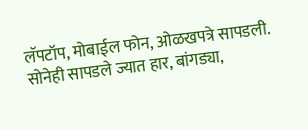लॅपटॉप, मोबाईल फोन, ओळखपत्रे सापडली. सोनेही सापडले ज्यात हार, बांगड्या,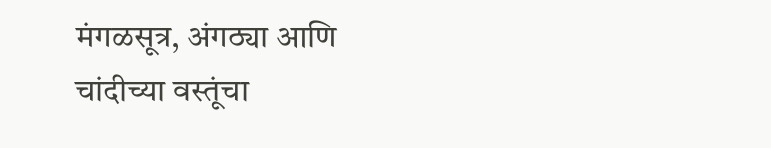मंगळसूत्र, अंगठ्या आणि चांदीच्या वस्तूंचा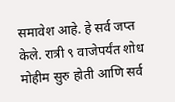समावेश आहे. हे सर्व जप्त केले. रात्री ९ वाजेपर्यंत शोध मोहीम सुरु होती आणि सर्व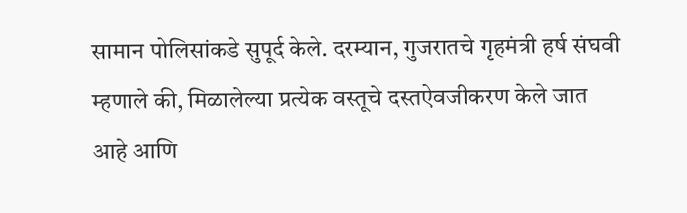सामान पोलिसांकडे सुपूर्द केले. दरम्यान, गुजरातचे गृहमंत्री हर्ष संघवी म्हणाले की, मिळालेल्या प्रत्येक वस्तूचे दस्तऐवजीकरण केले जात आहे आणि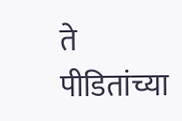ते पीडितांच्या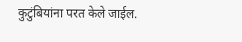कुटुंबियांना परत केले जाईल.